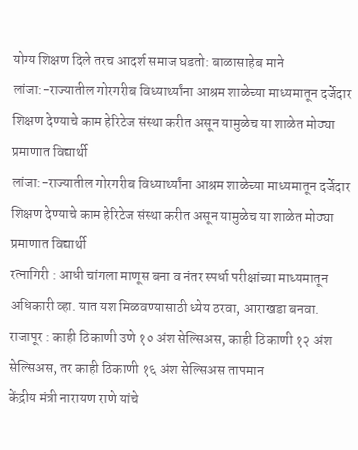योग्य शिक्षण दिले तरच आदर्श समाज घडतो: बाळासाहेब माने
लांजा:-राज्यातील गोरगरीब विध्यार्थ्यांना आश्रम शाळेच्या माध्यमातून दर्जेदार शिक्षण देण्याचे काम हेरिटेज संस्था करीत असून यामुळेच या शाळेत मोठ्या प्रमाणात विद्यार्थी
लांजा:-राज्यातील गोरगरीब विध्यार्थ्यांना आश्रम शाळेच्या माध्यमातून दर्जेदार शिक्षण देण्याचे काम हेरिटेज संस्था करीत असून यामुळेच या शाळेत मोठ्या प्रमाणात विद्यार्थी
रत्नागिरी : आधी चांगला माणूस बना व नंतर स्पर्धा परीक्षांच्या माध्यमातून अधिकारी व्हा. यात यश मिळवण्यासाठी ध्येय ठरवा, आराखडा बनवा.
राजापूर : काही ठिकाणी उणे १० अंश सेल्सिअस, काही ठिकाणी १२ अंश सेल्सिअस, तर काही ठिकाणी १६ अंश सेल्सिअस तापमान
केंद्रीय मंत्री नारायण राणे यांचे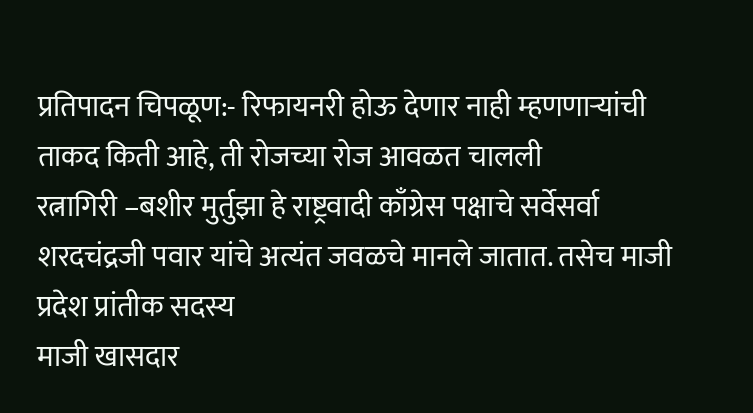प्रतिपादन चिपळूण:- रिफायनरी होऊ देणार नाही म्हणणाऱ्यांची ताकद किती आहे, ती रोजच्या रोज आवळत चालली
रत्नागिरी –बशीर मुर्तुझा हे राष्ट्रवादी काँग्रेस पक्षाचे सर्वेसर्वा शरदचंद्रजी पवार यांचे अत्यंत जवळचे मानले जातात. तसेच माजी प्रदेश प्रांतीक सदस्य
माजी खासदार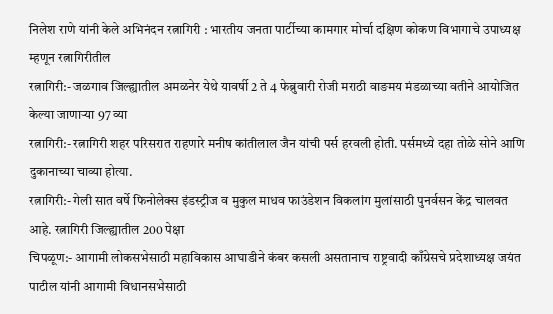निलेश राणे यांनी केले अभिनंदन रत्नागिरी : भारतीय जनता पार्टीच्या कामगार मोर्चा दक्षिण कोकण विभागाचे उपाध्यक्ष म्हणून रत्नागिरीतील
रत्नागिरी:- जळगाव जिल्ह्यातील अमळनेर येथे यावर्षी 2 ते 4 फेब्रुवारी रोजी मराठी वाङमय मंडळाच्या वतीने आयोजित केल्या जाणाऱ्या 97 व्या
रत्नागिरी:- रत्नागिरी शहर परिसरात राहणारे मनीष कांतीलाल जैन यांची पर्स हरवली होती. पर्समध्ये दहा तोळे सोने आणि दुकानाच्या चाव्या होत्या.
रत्नागिरी:- गेली सात वर्षे फिनोलेक्स इंडस्ट्रीज व मुकुल माधव फाउंडेशन विकलांग मुलांसाठी पुनर्वसन केंद्र चालवत आहे. रत्नागिरी जिल्ह्यातील 200 पेक्षा
चिपळूण:- आगामी लोकसभेसाठी महाविकास आघाडीने कंबर कसली असतानाच राष्ट्रवादी काँग्रेसचे प्रदेशाध्यक्ष जयंत पाटील यांनी आगामी विधानसभेसाठी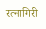रत्नागिरी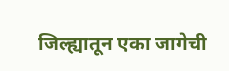जिल्ह्यातून एका जागेची